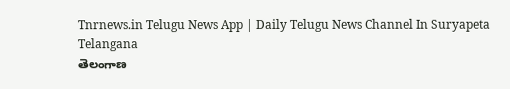Tnrnews.in Telugu News App | Daily Telugu News Channel In Suryapeta Telangana
తెలంగాణ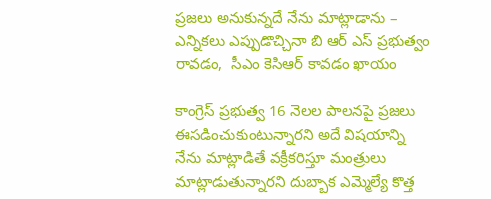ప్రజలు అనుకున్నదే నేను మాట్లాడాను – ఎన్నికలు ఎప్పుడొచ్చినా బి ఆర్ ఎస్ ప్రభుత్వం రావడం,  సీఎం కెసిఆర్ కావడం ఖాయం

కాంగ్రెస్ ప్రభుత్వ 16 నెలల పాలనపై ప్రజలు ఈసడించుకుంటున్నారని అదే విషయాన్ని నేను మాట్లాడితే వక్రీకరిస్తూ మంత్రులు మాట్లాడుతున్నారని దుబ్బాక ఎమ్మెల్యే కొత్త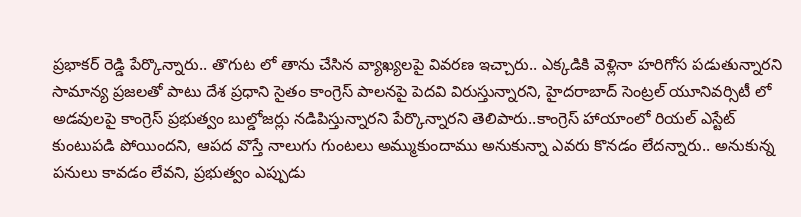ప్రభాకర్ రెడ్డి పేర్కొన్నారు.. తొగుట లో తాను చేసిన వ్యాఖ్యలపై వివరణ ఇచ్చారు.. ఎక్కడికి వెళ్లినా హరిగోస పడుతున్నారని సామాన్య ప్రజలతో పాటు దేశ ప్రధాని సైతం కాంగ్రెస్ పాలనపై పెదవి విరుస్తున్నారని, హైదరాబాద్ సెంట్రల్ యూనివర్సిటీ లో అడవులపై కాంగ్రెస్ ప్రభుత్వం బుల్డోజర్లు నడిపిస్తున్నారని పేర్కొన్నారని తెలిపారు..కాంగ్రెస్ హాయాంలో రియల్ ఎస్టేట్ కుంటుపడి పోయిందని, ఆపద వొస్తే నాలుగు గుంటలు అమ్ముకుందాము అనుకున్నా ఎవరు కొనడం లేదన్నారు.. అనుకున్న పనులు కావడం లేవని, ప్రభుత్వం ఎప్పుడు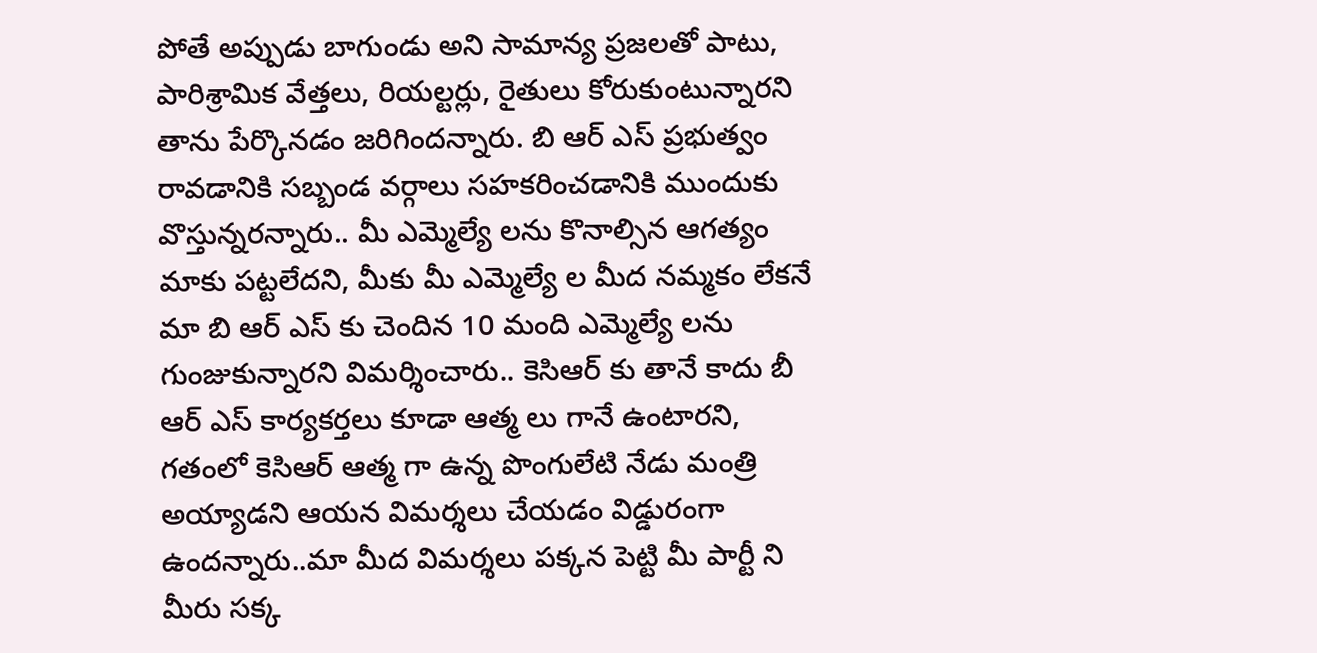పోతే అప్పుడు బాగుండు అని సామాన్య ప్రజలతో పాటు, పారిశ్రామిక వేత్తలు, రియల్టర్లు, రైతులు కోరుకుంటున్నారని తాను పేర్కొనడం జరిగిందన్నారు. బి ఆర్ ఎస్ ప్రభుత్వం రావడానికి సబ్బండ వర్గాలు సహకరించడానికి ముందుకు వొస్తున్నరన్నారు.. మీ ఎమ్మెల్యే లను కొనాల్సిన ఆగత్యం మాకు పట్టలేదని, మీకు మీ ఎమ్మెల్యే ల మీద నమ్మకం లేకనే మా బి ఆర్ ఎస్ కు చెందిన 10 మంది ఎమ్మెల్యే లను గుంజుకున్నారని విమర్శించారు.. కెసిఆర్ కు తానే కాదు బీ ఆర్ ఎస్ కార్యకర్తలు కూడా ఆత్మ లు గానే ఉంటారని, గతంలో కెసిఆర్ ఆత్మ గా ఉన్న పొంగులేటి నేడు మంత్రి అయ్యాడని ఆయన విమర్శలు చేయడం విడ్డురంగా ఉందన్నారు..మా మీద విమర్శలు పక్కన పెట్టి మీ పార్టీ ని మీరు సక్క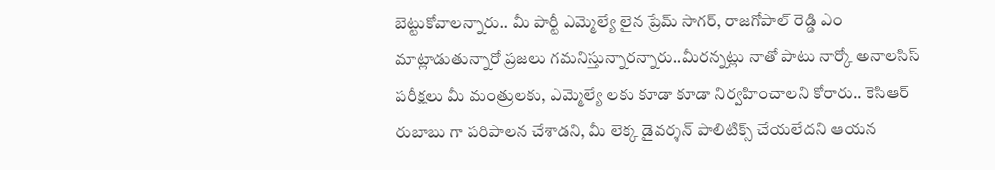బెట్టుకోవాలన్నారు.. మీ పార్టీ ఎమ్మెల్యే లైన ప్రేమ్ సాగర్, రాజగోపాల్ రెడ్డి ఎం మాట్లాడుతున్నారో ప్రజలు గమనిస్తున్నారన్నారు..మీరన్నట్లు నాతో పాటు నార్కో అనాలసిస్ పరీక్షలు మీ మంత్రులకు, ఎమ్మెల్యే లకు కూడా కూడా నిర్వహించాలని కోరారు.. కెసిఆర్ రుబాబు గా పరిపాలన చేశాడని, మీ లెక్క డైవర్శన్ పాలిటిక్స్ చేయలేదని ఆయన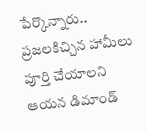పేర్కొన్నారు.. ప్రజలకిచ్చిన హామీలు పూర్తి చేయాలని ఆయన డిమాండ్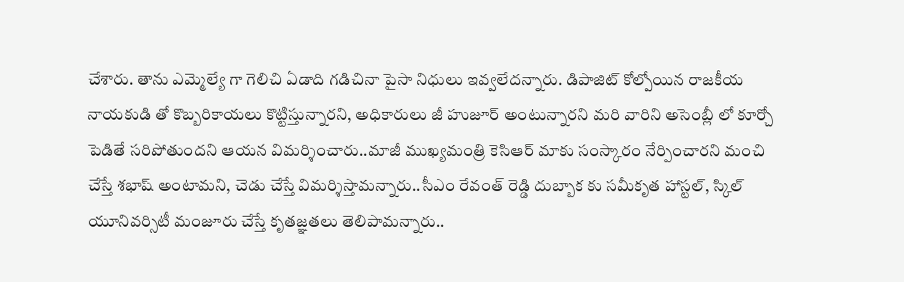చేశారు. తాను ఎమ్మెల్యే గా గెలిచి ఏడాది గడిచినా పైసా నిధులు ఇవ్వలేదన్నారు. డిపాజిట్ కోల్పోయిన రాజకీయ నాయకుడి తో కొబ్బరికాయలు కొట్టిస్తున్నారని, అధికారులు జీ హుజూర్ అంటున్నారని మరి వారిని అసెంబ్లీ లో కూర్చో పెడితే సరిపోతుందని ఆయన విమర్శించారు..మాజీ ముఖ్యమంత్రి కెసిఆర్ మాకు సంస్కారం నేర్పించారని మంచి చేస్తే శభాష్ అంటామని, చెడు చేస్తే విమర్శిస్తామన్నారు..సీఎం రేవంత్ రెడ్డి దుబ్బాక కు సమీకృత హాస్టల్, స్కిల్ యూనివర్సిటీ మంజూరు చేస్తే కృతజ్ఞతలు తెలిపామన్నారు..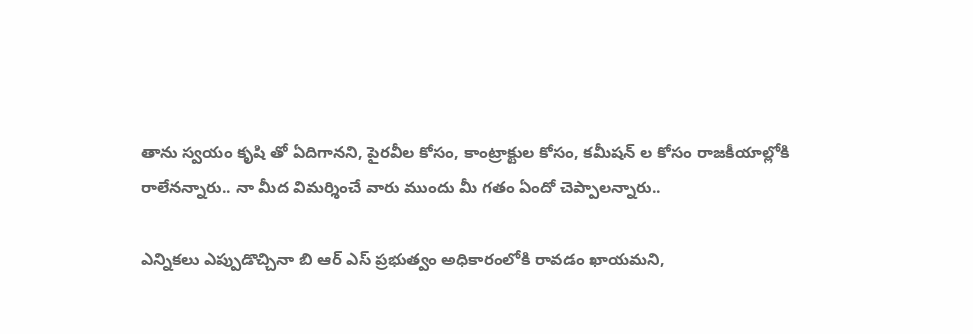తాను స్వయం కృషి తో ఏదిగానని, పైరవీల కోసం, కాంట్రాక్టుల కోసం, కమీషన్ ల కోసం రాజకీయాల్లోకి రాలేనన్నారు.. నా మీద విమర్శించే వారు ముందు మీ గతం ఏందో చెప్పాలన్నారు..

ఎన్నికలు ఎప్పుడొచ్చినా బి ఆర్ ఎస్ ప్రభుత్వం అధికారంలోకి రావడం ఖాయమని,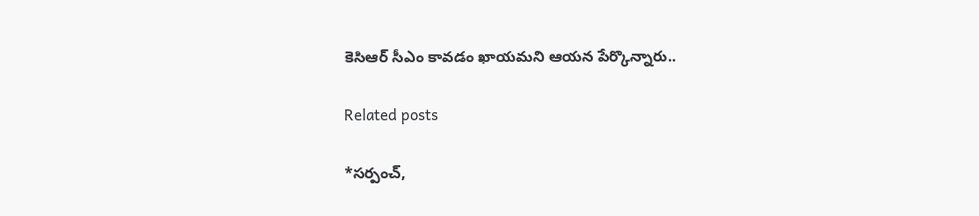కెసిఆర్ సీఎం కావడం ఖాయమని ఆయన పేర్కొన్నారు..

Related posts

*సర్పంచ్,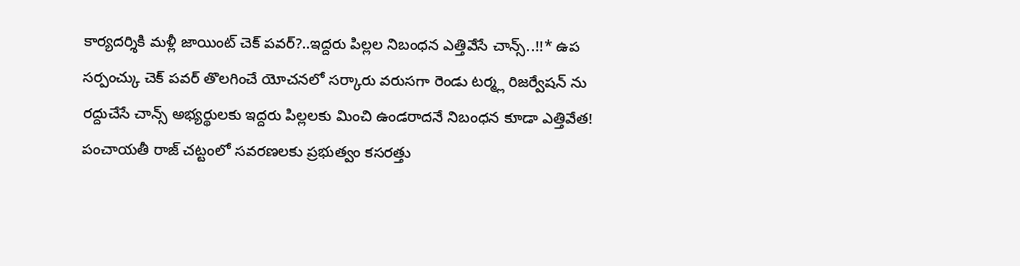కార్యదర్శికి మళ్లీ జాయింట్ చెక్ పవర్?..ఇద్దరు పిల్లల నిబంధన ఎత్తివేసే చాన్స్..!!* ఉప సర్పంచ్కు చెక్ పవర్ తొలగించే యోచనలో సర్కారు వరుసగా రెండు టర్మ్ల రిజర్వేషన్ ను రద్దుచేసే చాన్స్ అభ్యర్థులకు ఇద్దరు పిల్లలకు మించి ఉండరాదనే నిబంధన కూడా ఎత్తివేత! పంచాయతీ రాజ్ చట్టంలో సవరణలకు ప్రభుత్వం కసరత్తు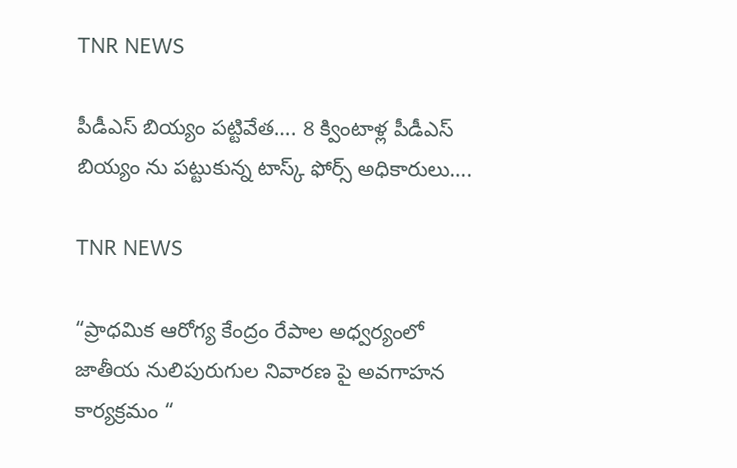TNR NEWS

పీడీఎస్ బియ్యం పట్టివేత…. 8 క్వింటాళ్ల పీడీఎస్ బియ్యం ను పట్టుకున్న టాస్క్ ఫోర్స్ అధికారులు….

TNR NEWS

“ప్రాధమిక ఆరోగ్య కేంద్రం రేపాల అధ్వర్యంలో జాతీయ నులిపురుగుల నివారణ పై అవగాహన కార్యక్రమం “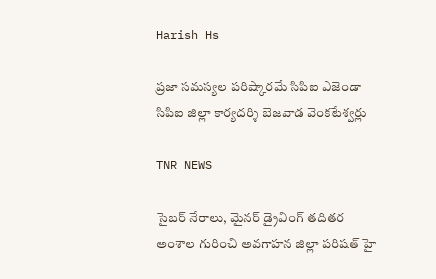Harish Hs

ప్రజా సమస్యల పరిష్కారమే సిపిఐ ఎజెండా  సిపిఐ జిల్లా కార్యదర్శి బెజవాడ వెంకటేశ్వర్లు

TNR NEWS

సైబర్ నేరాలు, మైనర్ డ్రైవింగ్ తదితర అంశాల గురించి అవగాహన జిల్లా పరిషత్ హై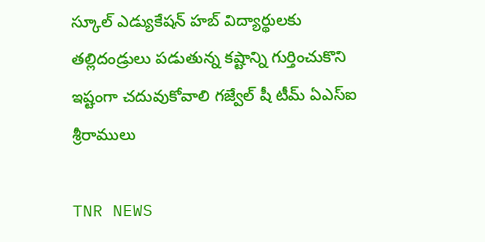స్కూల్ ఎడ్యుకేషన్ హబ్ విద్యార్థులకు తల్లిదండ్రులు పడుతున్న కష్టాన్ని గుర్తించుకొని ఇష్టంగా చదువుకోవాలి గజ్వేల్ షీ టీమ్ ఏఎస్ఐ శ్రీరాములు

TNR NEWS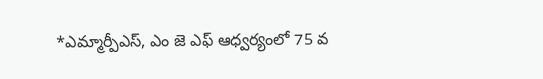*ఎమ్మార్పీఎస్, ఎం జె ఎఫ్ ఆధ్వర్యంలో 75 వ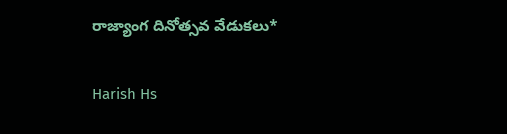రాజ్యాంగ దినోత్సవ వేడుకలు*

Harish Hs